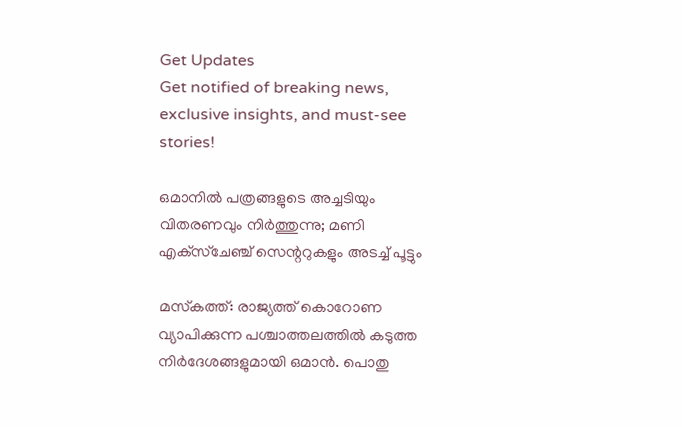Get Updates
Get notified of breaking news, exclusive insights, and must-see stories!

ഒമാനില്‍ പത്രങ്ങളുടെ അച്ചടിയും വിതരണവും നിര്‍ത്തുന്നു; മണി എക്‌സ്‌ചേഞ്ച് സെന്ററുകളും അടച്ച് പൂട്ടും

മസ്‌കത്ത്: രാജ്യത്ത് കൊറോണ വ്യാപിക്കുന്ന പശ്ചാത്തലത്തില്‍ കടുത്ത നിര്‍ദേശങ്ങളുമായി ഒമാന്‍. പൊതു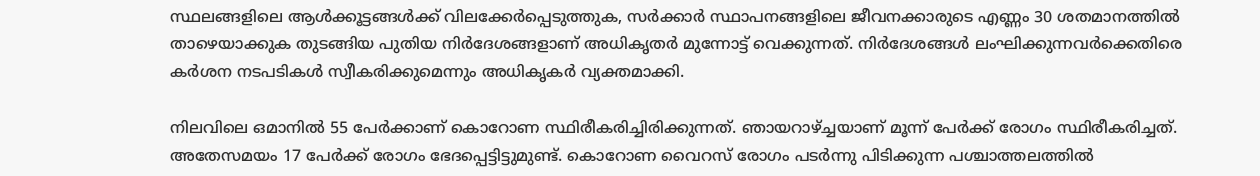സ്ഥലങ്ങളിലെ ആള്‍ക്കൂട്ടങ്ങള്‍ക്ക് വിലക്കേര്‍പ്പെടുത്തുക, സര്‍ക്കാര്‍ സ്ഥാപനങ്ങളിലെ ജീവനക്കാരുടെ എണ്ണം 30 ശതമാനത്തില്‍ താഴെയാക്കുക തുടങ്ങിയ പുതിയ നിര്‍ദേശങ്ങളാണ് അധികൃതര്‍ മുന്നോട്ട് വെക്കുന്നത്. നിര്‍ദേശങ്ങള്‍ ലംഘിക്കുന്നവര്‍ക്കെതിരെ കര്‍ശന നടപടികള്‍ സ്വീകരിക്കുമെന്നും അധികൃകര്‍ വ്യക്തമാക്കി.

നിലവിലെ ഒമാനില്‍ 55 പേര്‍ക്കാണ് കൊറോണ സ്ഥിരീകരിച്ചിരിക്കുന്നത്. ഞായറാഴ്ച്ചയാണ് മൂന്ന് പേര്‍ക്ക് രോഗം സ്ഥിരീകരിച്ചത്. അതേസമയം 17 പേര്‍ക്ക് രോഗം ഭേദപ്പെട്ടിട്ടുമുണ്ട്. കൊറോണ വൈറസ് രോഗം പടര്‍ന്നു പിടിക്കുന്ന പശ്ചാത്തലത്തില്‍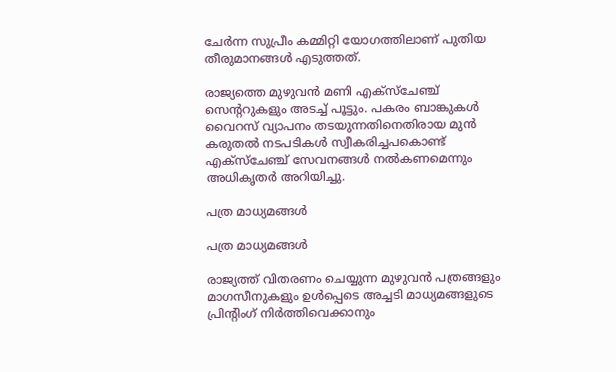ചേര്‍ന്ന സുപ്രീം കമ്മിറ്റി യോഗത്തിലാണ് പുതിയ തീരുമാനങ്ങള്‍ എടുത്തത്.

രാജ്യത്തെ മുഴുവന്‍ മണി എക്‌സ്‌ചേഞ്ച് സെന്ററുകളും അടച്ച് പൂട്ടും. പകരം ബാങ്കുകള്‍ വൈറസ് വ്യാപനം തടയുന്നതിനെതിരായ മുന്‍ കരുതല്‍ നടപടികള്‍ സ്വീകരിച്ചപകൊണ്ട് എക്‌സ്‌ചേഞ്ച് സേവനങ്ങള്‍ നല്‍കണമെന്നും അധികൃതര്‍ അറിയിച്ചു.

പത്ര മാധ്യമങ്ങള്‍

പത്ര മാധ്യമങ്ങള്‍

രാജ്യത്ത് വിതരണം ചെയ്യുന്ന മുഴുവന്‍ പത്രങ്ങളും മാഗസീനുകളും ഉള്‍പ്പെടെ അച്ചടി മാധ്യമങ്ങളുടെ പ്രിന്റിംഗ് നിര്‍ത്തിവെക്കാനും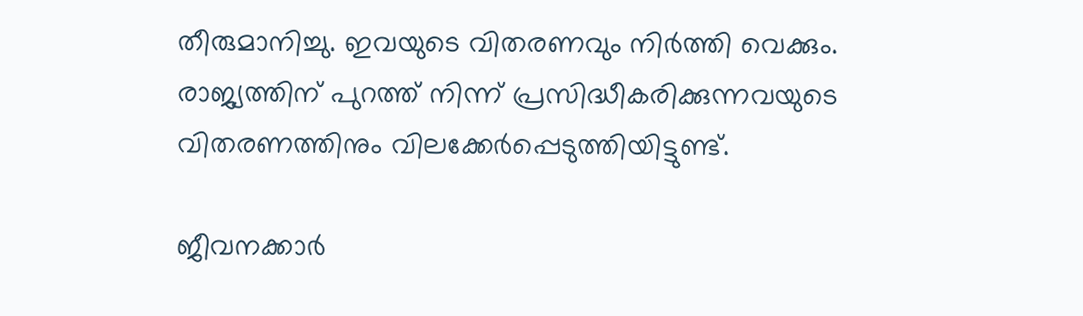തീരുമാനിച്ചു. ഇവയുടെ വിതരണവും നിര്‍ത്തി വെക്കും. രാജ്യത്തിന് പുറത്ത് നിന്ന് പ്രസിദ്ധീകരിക്കുന്നവയുടെ വിതരണത്തിനും വിലക്കേര്‍പ്പെടുത്തിയിട്ടുണ്ട്.

ജീവനക്കാര്‍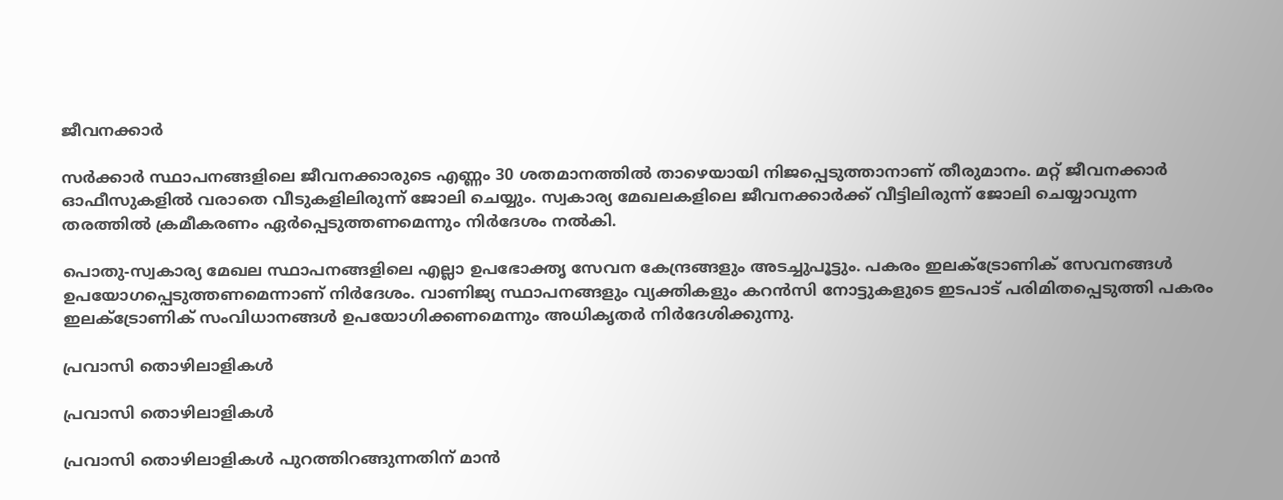ജീവനക്കാര്‍

സര്‍ക്കാര്‍ സ്ഥാപനങ്ങളിലെ ജീവനക്കാരുടെ എണ്ണം 30 ശതമാനത്തില്‍ താഴെയായി നിജപ്പെടുത്താനാണ് തീരുമാനം. മറ്റ് ജീവനക്കാര്‍ ഓഫീസുകളില്‍ വരാതെ വീടുകളിലിരുന്ന് ജോലി ചെയ്യും. സ്വകാര്യ മേഖലകളിലെ ജീവനക്കാര്‍ക്ക് വീട്ടിലിരുന്ന് ജോലി ചെയ്യാവുന്ന തരത്തില്‍ ക്രമീകരണം ഏര്‍പ്പെടുത്തണമെന്നും നിര്‍ദേശം നല്‍കി.

പൊതു-സ്വകാര്യ മേഖല സ്ഥാപനങ്ങളിലെ എല്ലാ ഉപഭോക്തൃ സേവന കേന്ദ്രങ്ങളും അടച്ചുപൂട്ടും. പകരം ഇലക്ട്രോണിക് സേവനങ്ങള്‍ ഉപയോഗപ്പെടുത്തണമെന്നാണ് നിര്‍ദേശം. വാണിജ്യ സ്ഥാപനങ്ങളും വ്യക്തികളും കറന്‍സി നോട്ടുകളുടെ ഇടപാട് പരിമിതപ്പെടുത്തി പകരം ഇലക്ട്രോണിക് സംവിധാനങ്ങള്‍ ഉപയോഗിക്കണമെന്നും അധികൃതര്‍ നിര്‍ദേശിക്കുന്നു.

പ്രവാസി തൊഴിലാളികള്‍

പ്രവാസി തൊഴിലാളികള്‍

പ്രവാസി തൊഴിലാളികള്‍ പുറത്തിറങ്ങുന്നതിന് മാന്‍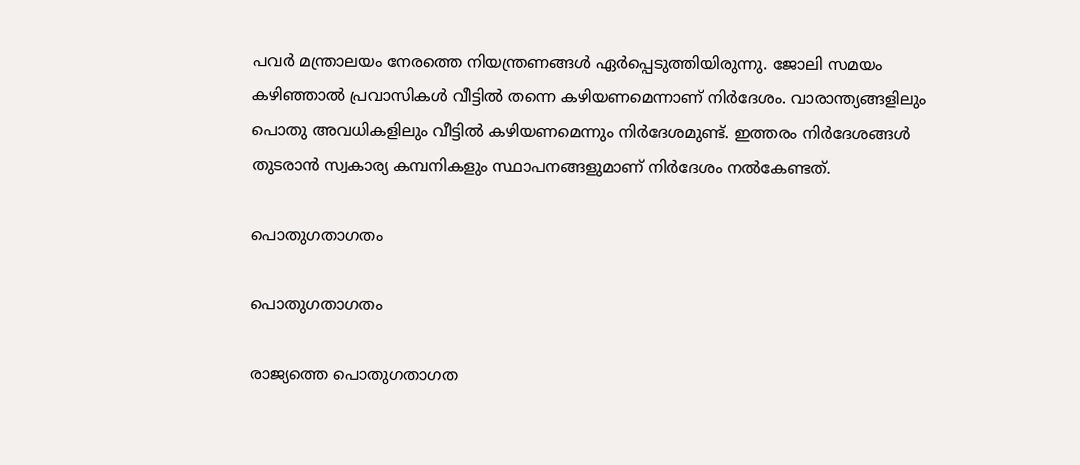പവര്‍ മന്ത്രാലയം നേരത്തെ നിയന്ത്രണങ്ങള്‍ ഏര്‍പ്പെടുത്തിയിരുന്നു. ജോലി സമയം കഴിഞ്ഞാല്‍ പ്രവാസികള്‍ വീട്ടില്‍ തന്നെ കഴിയണമെന്നാണ് നിര്‍ദേശം. വാരാന്ത്യങ്ങളിലും പൊതു അവധികളിലും വീട്ടില്‍ കഴിയണമെന്നും നിര്‍ദേശമുണ്ട്. ഇത്തരം നിര്‍ദേശങ്ങള്‍ തുടരാന്‍ സ്വകാര്യ കമ്പനികളും സ്ഥാപനങ്ങളുമാണ് നിര്‍ദേശം നല്‍കേണ്ടത്.

പൊതുഗതാഗതം

പൊതുഗതാഗതം

രാജ്യത്തെ പൊതുഗതാഗത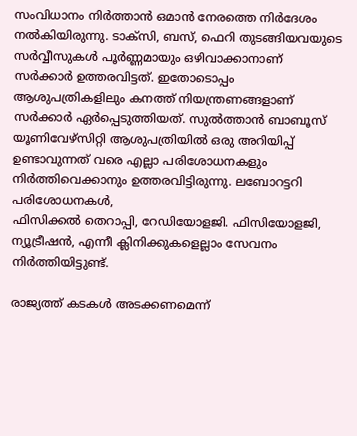സംവിധാനം നിര്‍ത്താന്‍ ഒമാന്‍ നേരത്തെ നിര്‍ദേശം നല്‍കിയിരുന്നു. ടാക്‌സി, ബസ്, ഫെറി തുടങ്ങിയവയുടെ സര്‍വ്വീസുകള്‍ പൂര്‍ണ്ണമായും ഒഴിവാക്കാനാണ് സര്‍ക്കാര്‍ ഉത്തരവിട്ടത്. ഇതോടൊപ്പം ആശുപത്രികളിലും കനത്ത് നിയന്ത്രണങ്ങളാണ് സര്‍ക്കാര്‍ ഏര്‍പ്പെടുത്തിയത്. സുല്‍ത്താന്‍ ബാബൂസ് യൂണിവേഴ്‌സിറ്റി ആശുപത്രിയില്‍ ഒരു അറിയിപ്പ് ഉണ്ടാവുന്നത് വരെ എല്ലാ പരിശോധനകളും നിര്‍ത്തിവെക്കാനും ഉത്തരവിട്ടിരുന്നു. ലബോറട്ടറി പരിശോധനകള്‍,
ഫിസിക്കല്‍ തെറാപ്പി, റേഡിയോളജി. ഫിസിയോളജി, ന്യൂട്രീഷന്‍, എന്നീ ക്ലിനിക്കുകളെല്ലാം സേവനം നിര്‍ത്തിയിട്ടുണ്ട്.

രാജ്യത്ത് കടകള്‍ അടക്കണമെന്ന്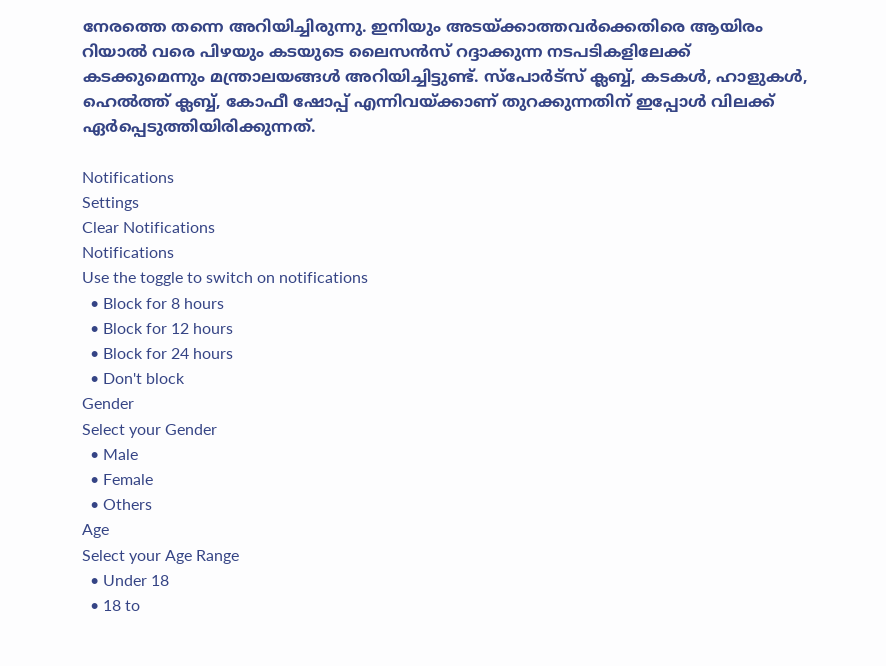നേരത്തെ തന്നെ അറിയിച്ചിരുന്നു. ഇനിയും അടയ്ക്കാത്തവര്‍ക്കെതിരെ ആയിരം റിയാല്‍ വരെ പിഴയും കടയുടെ ലൈസന്‍സ് റദ്ദാക്കുന്ന നടപടികളിലേക്ക് കടക്കുമെന്നും മന്ത്രാലയങ്ങള്‍ അറിയിച്ചിട്ടുണ്ട്. സ്പോര്‍ട്സ് ക്ലബ്ബ്, കടകള്‍, ഹാളുകള്‍, ഹെല്‍ത്ത് ക്ലബ്ബ്, കോഫീ ഷോപ്പ് എന്നിവയ്ക്കാണ് തുറക്കുന്നതിന് ഇപ്പോള്‍ വിലക്ക് ഏര്‍പ്പെടുത്തിയിരിക്കുന്നത്.

Notifications
Settings
Clear Notifications
Notifications
Use the toggle to switch on notifications
  • Block for 8 hours
  • Block for 12 hours
  • Block for 24 hours
  • Don't block
Gender
Select your Gender
  • Male
  • Female
  • Others
Age
Select your Age Range
  • Under 18
  • 18 to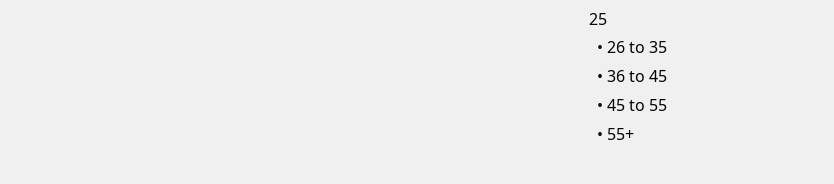25
  • 26 to 35
  • 36 to 45
  • 45 to 55
  • 55+